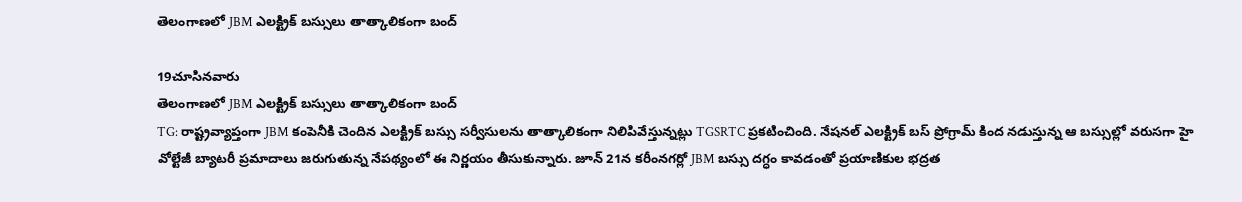తెలంగాణలో JBM ఎలక్ట్రిక్ బస్సులు తాత్కాలికంగా బంద్

19చూసినవారు
తెలంగాణలో JBM ఎలక్ట్రిక్ బస్సులు తాత్కాలికంగా బంద్
TG: రాష్ట్రవ్యాప్తంగా JBM కంపెనీకి చెందిన ఎలక్ట్రిక్ బస్సు సర్వీసులను తాత్కాలికంగా నిలిపివేస్తున్నట్లు TGSRTC ప్రకటించింది. నేషనల్ ఎలక్ట్రిక్ బస్ ప్రోగ్రామ్ కింద నడుస్తున్న ఆ బస్సుల్లో వరుసగా హై వోల్టేజీ బ్యాటరీ ప్రమాదాలు జరుగుతున్న నేపథ్యంలో ఈ నిర్ణయం తీసుకున్నారు. జూన్ 21న కరీంనగర్లో JBM బస్సు దగ్ధం కావడంతో ప్రయాణికుల భద్రత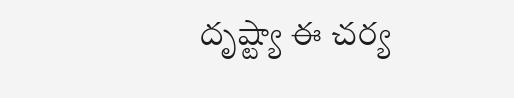దృష్ట్యా ఈ చర్య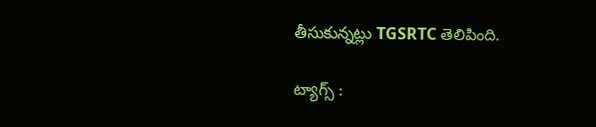తీసుకున్నట్లు TGSRTC తెలిపింది.

ట్యాగ్స్ :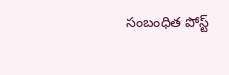సంబంధిత పోస్ట్